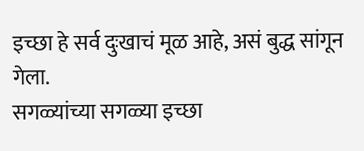इच्छा हे सर्व दुःखाचं मूळ आहे, असं बुद्ध सांगून गेला.
सगळ्यांच्या सगळ्या इच्छा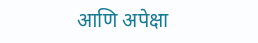आणि अपेक्षा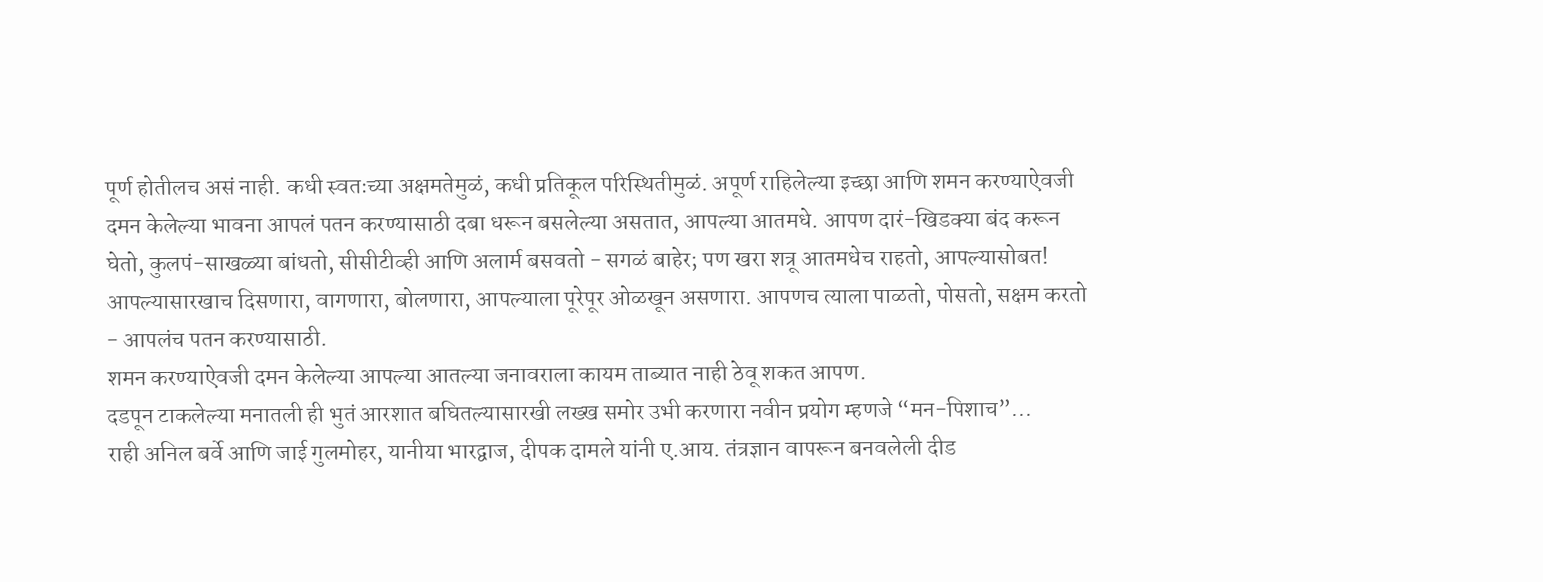पूर्ण होतीलच असं नाही. कधी स्वतःच्या अक्षमतेमुळं, कधी प्रतिकूल परिस्थितीमुळं. अपूर्ण राहिलेल्या इच्छा आणि शमन करण्याऐवजी दमन केलेल्या भावना आपलं पतन करण्यासाठी दबा धरून बसलेल्या असतात, आपल्या आतमधे. आपण दारं-खिडक्या बंद करून घेतो, कुलपं-साखळ्या बांधतो, सीसीटीव्ही आणि अलार्म बसवतो - सगळं बाहेर; पण खरा शत्रू आतमधेच राहतो, आपल्यासोबत! आपल्यासारखाच दिसणारा, वागणारा, बोलणारा, आपल्याला पूरेपूर ओळखून असणारा. आपणच त्याला पाळतो, पोसतो, सक्षम करतो - आपलंच पतन करण्यासाठी.
शमन करण्याऐवजी दमन केलेल्या आपल्या आतल्या जनावराला कायम ताब्यात नाही ठेवू शकत आपण.
दडपून टाकलेल्या मनातली ही भुतं आरशात बघितल्यासारखी लख्ख समोर उभी करणारा नवीन प्रयोग म्हणजे “मन-पिशाच”...
राही अनिल बर्वे आणि जाई गुलमोहर, यानीया भारद्वाज, दीपक दामले यांनी ए.आय. तंत्रज्ञान वापरून बनवलेली दीड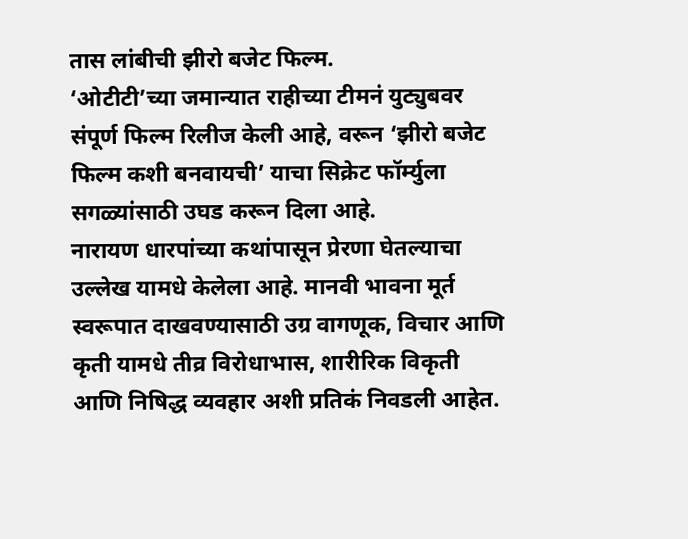तास लांबीची झीरो बजेट फिल्म.
‘ओटीटी’च्या जमान्यात राहीच्या टीमनं युट्युबवर संपूर्ण फिल्म रिलीज केली आहे, वरून ‘झीरो बजेट फिल्म कशी बनवायची’ याचा सिक्रेट फॉर्म्युला सगळ्यांसाठी उघड करून दिला आहे.
नारायण धारपांच्या कथांपासून प्रेरणा घेतल्याचा उल्लेख यामधे केलेला आहे. मानवी भावना मूर्त स्वरूपात दाखवण्यासाठी उग्र वागणूक, विचार आणि कृती यामधे तीव्र विरोधाभास, शारीरिक विकृती आणि निषिद्ध व्यवहार अशी प्रतिकं निवडली आहेत.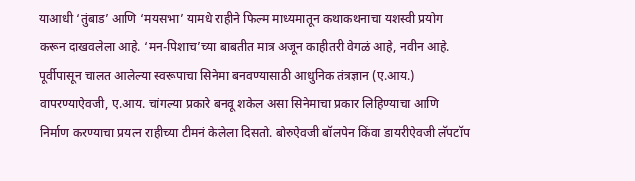याआधी ‘तुंबाड’ आणि ‘मयसभा’ यामधे राहीने फिल्म माध्यमातून कथाकथनाचा यशस्वी प्रयोग करून दाखवलेला आहे. ‘मन-पिशाच’च्या बाबतीत मात्र अजून काहीतरी वेगळं आहे, नवीन आहे.
पूर्वीपासून चालत आलेल्या स्वरूपाचा सिनेमा बनवण्यासाठी आधुनिक तंत्रज्ञान (ए.आय.) वापरण्याऐवजी, ए.आय. चांगल्या प्रकारे बनवू शकेल असा सिनेमाचा प्रकार लिहिण्याचा आणि निर्माण करण्याचा प्रयत्न राहीच्या टीमनं केलेला दिसतो. बोरुऐवजी बॉलपेन किंवा डायरीऐवजी लॅपटॉप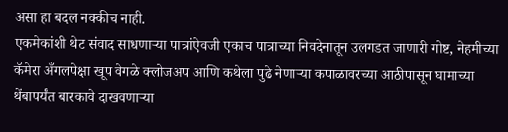असा हा बदल नक्कीच नाही.
एकमेकांशी थेट संवाद साधणाऱ्या पात्रांऐवजी एकाच पात्राच्या निवदेनातून उलगडत जाणारी गोष्ट, नेहमीच्या कॅमेरा अँगलपेक्षा खूप वेगळे क्लोजअप आणि कथेला पुढे नेणाऱ्या कपाळावरच्या आठीपासून घामाच्या थेंबापर्यंत बारकावे दाखवणाऱ्या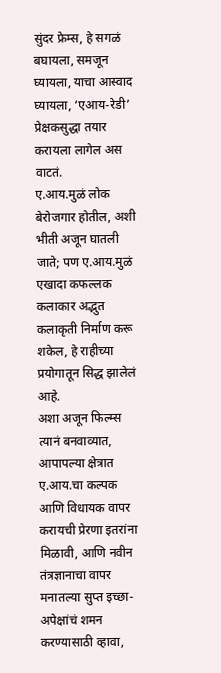सुंदर फ्रेम्स, हे सगळं बघायला, समजून घ्यायला, याचा आस्वाद घ्यायला, ‘एआय-रेडी’ प्रेक्षकसुद्धा तयार करायला लागेल अस वाटतं.
ए.आय.मुळं लोक बेरोजगार होतील, अशी भीती अजून घातली जाते; पण ए.आय.मुळं एखादा कफल्लक कलाकार अद्भुत कलाकृती निर्माण करू शकेल, हे राहीच्या प्रयोगातून सिद्ध झालेलं आहे.
अशा अजून फिल्म्स त्यानं बनवाव्यात, आपापल्या क्षेत्रात ए.आय.चा कल्पक आणि विधायक वापर करायची प्रेरणा इतरांना मिळावी, आणि नवीन तंत्रज्ञानाचा वापर मनातल्या सुप्त इच्छा-अपेक्षांचं शमन करण्यासाठी व्हावा,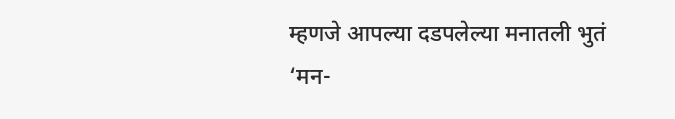म्हणजे आपल्या दडपलेल्या मनातली भुतं ‘मन-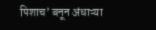पिशाच’ बनून अंधाऱ्या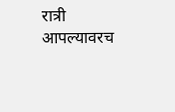रात्री आपल्यावरच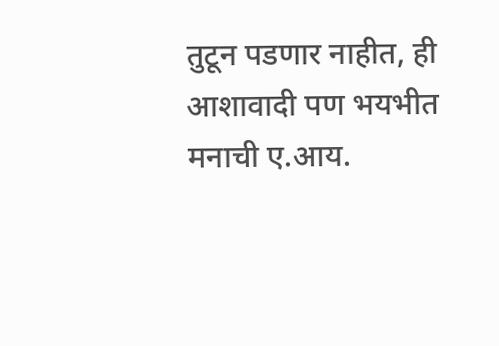तुटून पडणार नाहीत, ही आशावादी पण भयभीत मनाची ए.आय.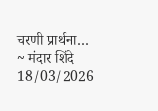चरणी प्रार्थना…
~ मंदार शिंदे
18/03/2026